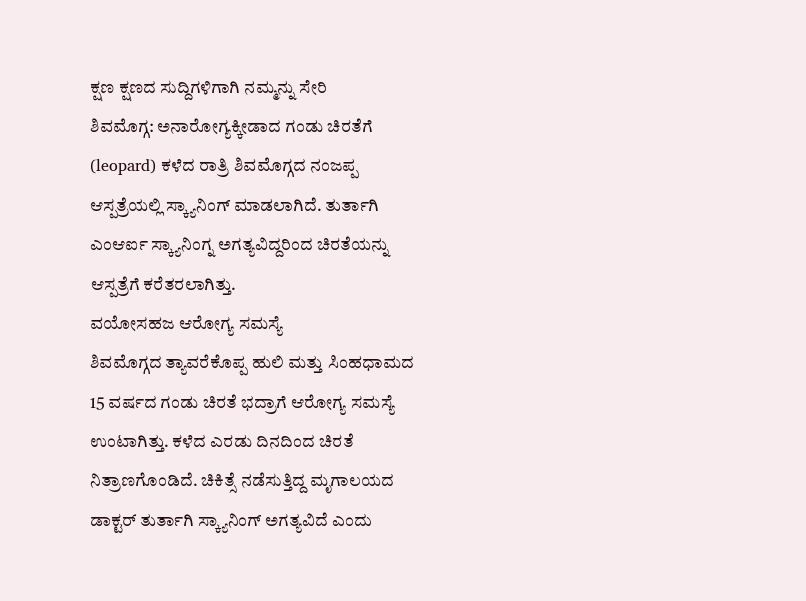ಕ್ಷಣ ಕ್ಷಣದ ಸುದ್ದಿಗಳಿಗಾಗಿ ನಮ್ಮನ್ನು ಸೇರಿ
ಶಿವಮೊಗ್ಗ: ಅನಾರೋಗ್ಯಕ್ಕೀಡಾದ ಗಂಡು ಚಿರತೆಗೆ (leopard) ಕಳೆದ ರಾತ್ರಿ ಶಿವಮೊಗ್ಗದ ನಂಜಪ್ಪ ಆಸ್ಪತ್ರೆಯಲ್ಲಿ ಸ್ಕ್ಯಾನಿಂಗ್ ಮಾಡಲಾಗಿದೆ. ತುರ್ತಾಗಿ ಎಂಆರ್ಐ ಸ್ಕ್ಯಾನಿಂಗ್ನ ಅಗತ್ಯವಿದ್ದರಿಂದ ಚಿರತೆಯನ್ನು ಆಸ್ಪತ್ರೆಗೆ ಕರೆತರಲಾಗಿತ್ತು.
ವಯೋಸಹಜ ಆರೋಗ್ಯ ಸಮಸ್ಯೆ
ಶಿವಮೊಗ್ಗದ ತ್ಯಾವರೆಕೊಪ್ಪ ಹುಲಿ ಮತ್ತು ಸಿಂಹಧಾಮದ 15 ವರ್ಷದ ಗಂಡು ಚಿರತೆ ಭದ್ರಾಗೆ ಆರೋಗ್ಯ ಸಮಸ್ಯೆ ಉಂಟಾಗಿತ್ತು. ಕಳೆದ ಎರಡು ದಿನದಿಂದ ಚಿರತೆ ನಿತ್ರಾಣಗೊಂಡಿದೆ. ಚಿಕಿತ್ಸೆ ನಡೆಸುತ್ತಿದ್ದ ಮೃಗಾಲಯದ ಡಾಕ್ಟರ್ ತುರ್ತಾಗಿ ಸ್ಕ್ಯಾನಿಂಗ್ ಅಗತ್ಯವಿದೆ ಎಂದು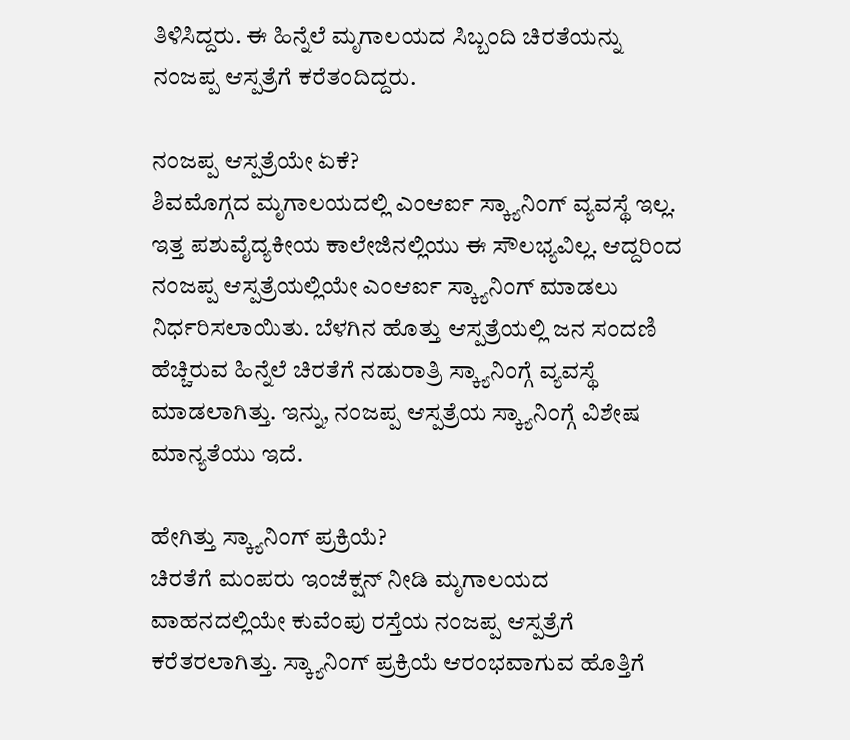ತಿಳಿಸಿದ್ದರು. ಈ ಹಿನ್ನೆಲೆ ಮೃಗಾಲಯದ ಸಿಬ್ಬಂದಿ ಚಿರತೆಯನ್ನು ನಂಜಪ್ಪ ಆಸ್ಪತ್ರೆಗೆ ಕರೆತಂದಿದ್ದರು.

ನಂಜಪ್ಪ ಆಸ್ಪತ್ರೆಯೇ ಏಕೆ?
ಶಿವಮೊಗ್ಗದ ಮೃಗಾಲಯದಲ್ಲಿ ಎಂಆರ್ಐ ಸ್ಕ್ಯಾನಿಂಗ್ ವ್ಯವಸ್ಥೆ ಇಲ್ಲ. ಇತ್ತ ಪಶುವೈದ್ಯಕೀಯ ಕಾಲೇಜಿನಲ್ಲಿಯು ಈ ಸೌಲಭ್ಯವಿಲ್ಲ. ಆದ್ದರಿಂದ ನಂಜಪ್ಪ ಆಸ್ಪತ್ರೆಯಲ್ಲಿಯೇ ಎಂಆರ್ಐ ಸ್ಕ್ಯಾನಿಂಗ್ ಮಾಡಲು ನಿರ್ಧರಿಸಲಾಯಿತು. ಬೆಳಗಿನ ಹೊತ್ತು ಆಸ್ಪತ್ರೆಯಲ್ಲಿ ಜನ ಸಂದಣಿ ಹೆಚ್ಚಿರುವ ಹಿನ್ನೆಲೆ ಚಿರತೆಗೆ ನಡುರಾತ್ರಿ ಸ್ಕ್ಯಾನಿಂಗ್ಗೆ ವ್ಯವಸ್ಥೆ ಮಾಡಲಾಗಿತ್ತು. ಇನ್ನು, ನಂಜಪ್ಪ ಆಸ್ಪತ್ರೆಯ ಸ್ಕ್ಯಾನಿಂಗ್ಗೆ ವಿಶೇಷ ಮಾನ್ಯತೆಯು ಇದೆ.

ಹೇಗಿತ್ತು ಸ್ಕ್ಯಾನಿಂಗ್ ಪ್ರಕ್ರಿಯೆ?
ಚಿರತೆಗೆ ಮಂಪರು ಇಂಜೆಕ್ಷನ್ ನೀಡಿ ಮೃಗಾಲಯದ ವಾಹನದಲ್ಲಿಯೇ ಕುವೆಂಪು ರಸ್ತೆಯ ನಂಜಪ್ಪ ಆಸ್ಪತ್ರೆಗೆ ಕರೆತರಲಾಗಿತ್ತು. ಸ್ಕ್ಯಾನಿಂಗ್ ಪ್ರಕ್ರಿಯೆ ಆರಂಭವಾಗುವ ಹೊತ್ತಿಗೆ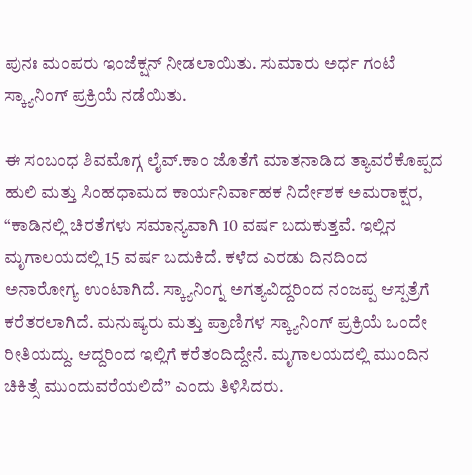ಪುನಃ ಮಂಪರು ಇಂಜೆಕ್ಷನ್ ನೀಡಲಾಯಿತು. ಸುಮಾರು ಅರ್ಧ ಗಂಟೆ ಸ್ಕ್ಯಾನಿಂಗ್ ಪ್ರಕ್ರಿಯೆ ನಡೆಯಿತು.

ಈ ಸಂಬಂಧ ಶಿವಮೊಗ್ಗ ಲೈವ್.ಕಾಂ ಜೊತೆಗೆ ಮಾತನಾಡಿದ ತ್ಯಾವರೆಕೊಪ್ಪದ ಹುಲಿ ಮತ್ತು ಸಿಂಹಧಾಮದ ಕಾರ್ಯನಿರ್ವಾಹಕ ನಿರ್ದೇಶಕ ಅಮರಾಕ್ಷರ, “ಕಾಡಿನಲ್ಲಿ ಚಿರತೆಗಳು ಸಮಾನ್ಯವಾಗಿ 10 ವರ್ಷ ಬದುಕುತ್ತವೆ. ಇಲ್ಲಿನ ಮೃಗಾಲಯದಲ್ಲಿ 15 ವರ್ಷ ಬದುಕಿದೆ. ಕಳೆದ ಎರಡು ದಿನದಿಂದ ಅನಾರೋಗ್ಯ ಉಂಟಾಗಿದೆ. ಸ್ಕ್ಯಾನಿಂಗ್ನ ಅಗತ್ಯವಿದ್ದರಿಂದ ನಂಜಪ್ಪ ಆಸ್ಪತ್ರೆಗೆ ಕರೆತರಲಾಗಿದೆ. ಮನುಷ್ಯರು ಮತ್ತು ಪ್ರಾಣಿಗಳ ಸ್ಕ್ಯಾನಿಂಗ್ ಪ್ರಕ್ರಿಯೆ ಒಂದೇ ರೀತಿಯದ್ದು. ಆದ್ದರಿಂದ ಇಲ್ಲಿಗೆ ಕರೆತಂದಿದ್ದೇನೆ. ಮೃಗಾಲಯದಲ್ಲಿ ಮುಂದಿನ ಚಿಕಿತ್ಸೆ ಮುಂದುವರೆಯಲಿದೆ” ಎಂದು ತಿಳಿಸಿದರು.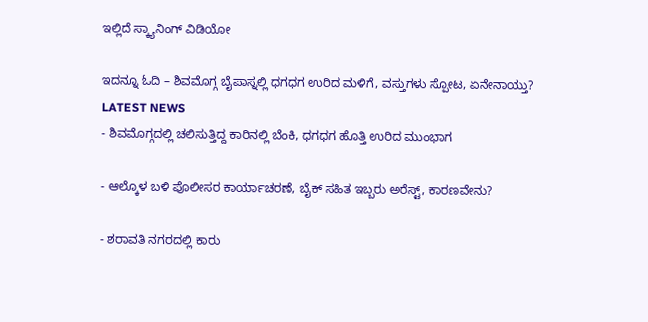ಇಲ್ಲಿದೆ ಸ್ಕ್ಯಾನಿಂಗ್ ವಿಡಿಯೋ

ಇದನ್ನೂ ಓದಿ – ಶಿವಮೊಗ್ಗ ಬೈಪಾಸ್ನಲ್ಲಿ ಧಗಧಗ ಉರಿದ ಮಳಿಗೆ, ವಸ್ತುಗಳು ಸ್ಪೋಟ, ಏನೇನಾಯ್ತು?
LATEST NEWS
- ಶಿವಮೊಗ್ಗದಲ್ಲಿ ಚಲಿಸುತ್ತಿದ್ದ ಕಾರಿನಲ್ಲಿ ಬೆಂಕಿ, ಧಗಧಗ ಹೊತ್ತಿ ಉರಿದ ಮುಂಭಾಗ

- ಆಲ್ಕೊಳ ಬಳಿ ಪೊಲೀಸರ ಕಾರ್ಯಾಚರಣೆ, ಬೈಕ್ ಸಹಿತ ಇಬ್ಬರು ಅರೆಸ್ಟ್, ಕಾರಣವೇನು?

- ಶರಾವತಿ ನಗರದಲ್ಲಿ ಕಾರು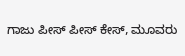ಗಾಜು ಪೀಸ್ ಪೀಸ್ ಕೇಸ್, ಮೂವರು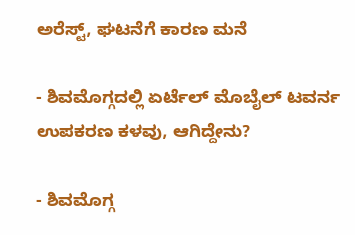ಅರೆಸ್ಟ್, ಘಟನೆಗೆ ಕಾರಣ ಮನೆ

- ಶಿವಮೊಗ್ಗದಲ್ಲಿ ಏರ್ಟೆಲ್ ಮೊಬೈಲ್ ಟವರ್ನ ಉಪಕರಣ ಕಳವು, ಆಗಿದ್ದೇನು?

- ಶಿವಮೊಗ್ಗ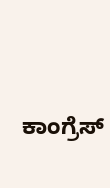ಕಾಂಗ್ರೆಸ್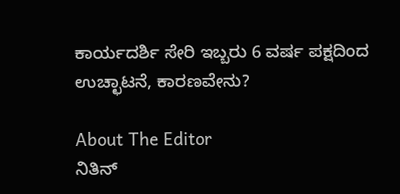ಕಾರ್ಯದರ್ಶಿ ಸೇರಿ ಇಬ್ಬರು 6 ವರ್ಷ ಪಕ್ಷದಿಂದ ಉಚ್ಛಾಟನೆ, ಕಾರಣವೇನು?

About The Editor
ನಿತಿನ್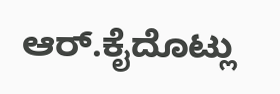ಆರ್.ಕೈದೊಟ್ಲು